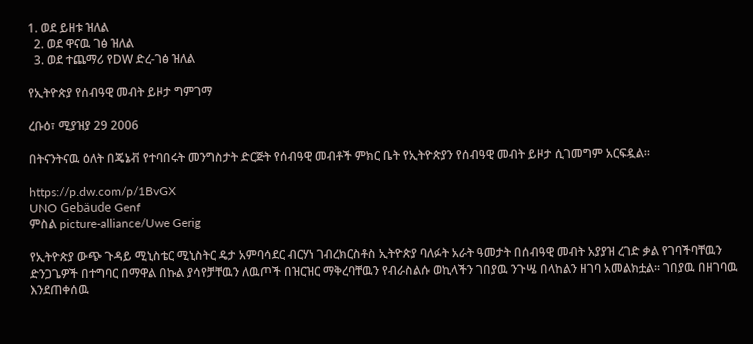1. ወደ ይዘቱ ዝለል
  2. ወደ ዋናዉ ገፅ ዝለል
  3. ወደ ተጨማሪ የDW ድረ-ገፅ ዝለል

የኢትዮጵያ የሰብዓዊ መብት ይዞታ ግምገማ

ረቡዕ፣ ሚያዝያ 29 2006

በትናንትናዉ ዕለት በጄኔቭ የተባበሩት መንግስታት ድርጅት የሰብዓዊ መብቶች ምክር ቤት የኢትዮጵያን የሰብዓዊ መብት ይዞታ ሲገመግም አርፍዷል።

https://p.dw.com/p/1BvGX
UNO Gebäude Genf
ምስል picture-alliance/Uwe Gerig

የኢትዮጵያ ውጭ ጉዳይ ሚኒስቴር ሚኒስትር ዴታ አምባሳደር ብርሃነ ገብረክርስቶስ ኢትዮጵያ ባለፉት አራት ዓመታት በሰብዓዊ መብት አያያዝ ረገድ ቃል የገባችባቸዉን ድንጋጌዎች በተግባር በማዋል በኩል ያሳየቻቸዉን ለዉጦች በዝርዝር ማቅረባቸዉን የብራስልሱ ወኪላችን ገበያዉ ንጉሤ በላከልን ዘገባ አመልክቷል። ገበያዉ በዘገባዉ እንደጠቀሰዉ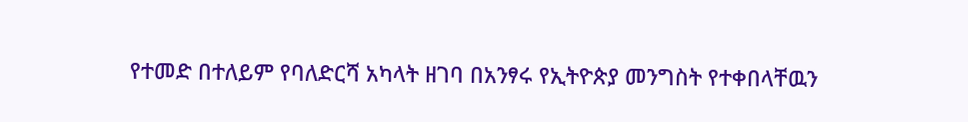የተመድ በተለይም የባለድርሻ አካላት ዘገባ በአንፃሩ የኢትዮጵያ መንግስት የተቀበላቸዉን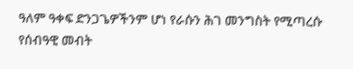ዓለም ዓቀፍ ድንጋጌዎችንም ሆነ የራሱን ሕገ መንግስት የሚጣረሱ የሰብዓዊ መብት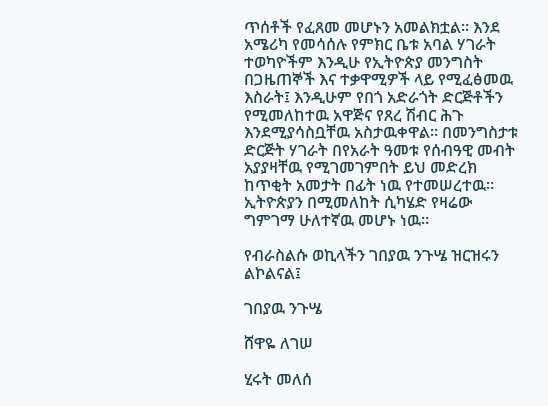ጥሰቶች የፈጸመ መሆኑን አመልክቷል። እንደ አሜሪካ የመሳሰሉ የምክር ቤቱ አባል ሃገራት ተወካዮችም እንዲሁ የኢትዮጵያ መንግስት በጋዜጠኞች እና ተቃዋሚዎች ላይ የሚፈፅመዉ እስራት፤ እንዲሁም የበጎ አድራጎት ድርጅቶችን የሚመለከተዉ አዋጅና የጸረ ሽብር ሕጉ እንደሚያሳስቧቸዉ አስታዉቀዋል። በመንግስታቱ ድርጅት ሃገራት በየአራት ዓመቱ የሰብዓዊ መብት አያያዛቸዉ የሚገመገምበት ይህ መድረክ ከጥቂት አመታት በፊት ነዉ የተመሠረተዉ። ኢትዮጵያን በሚመለከት ሲካሄድ የዛሬው ግምገማ ሁለተኛዉ መሆኑ ነዉ።

የብራስልሱ ወኪላችን ገበያዉ ንጉሤ ዝርዝሩን ልኮልናል፤

ገበያዉ ንጉሤ

ሸዋዬ ለገሠ

ሂሩት መለሰ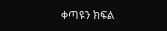ቀጣዩን ክፍል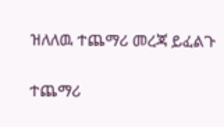ዝለለዉ ተጨማሪ መረጃ ይፈልጉ

ተጨማሪ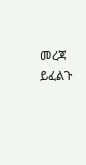መረጃ ይፈልጉ